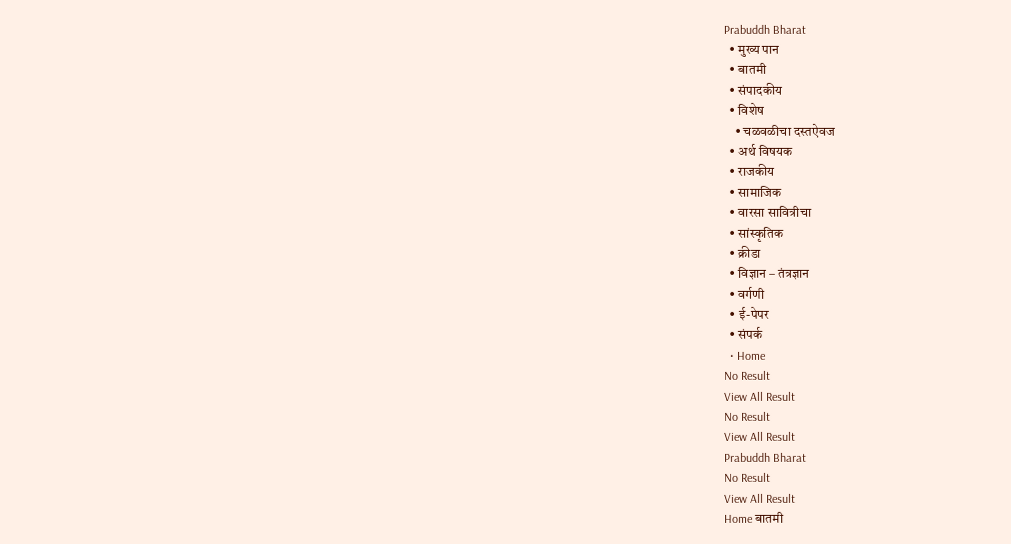Prabuddh Bharat
  • मुख्य पान
  • बातमी
  • संपादकीय
  • विशेष
    • चळवळीचा दस्तऐवज
  • अर्थ विषयक
  • राजकीय
  • सामाजिक
  • वारसा सावित्रीचा
  • सांस्कृतिक
  • क्रीडा
  • विज्ञान – तंत्रज्ञान
  • वर्गणी
  • ई-पेपर
  • संपर्क
  • Home
No Result
View All Result
No Result
View All Result
Prabuddh Bharat
No Result
View All Result
Home बातमी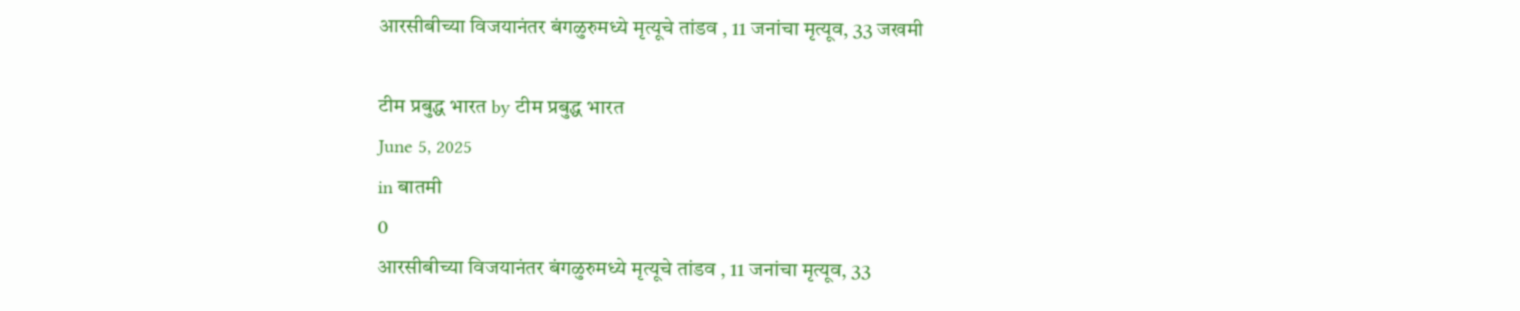आरसीबीच्या विजयानंतर बंगळुरुमध्ये मृत्यूचे तांडव , 11 जनांचा मृत्यूव, 33 जखमी

टीम प्रबुद्ध भारत by टीम प्रबुद्ध भारत
June 5, 2025
in बातमी
0
आरसीबीच्या विजयानंतर बंगळुरुमध्ये मृत्यूचे तांडव , 11 जनांचा मृत्यूव, 33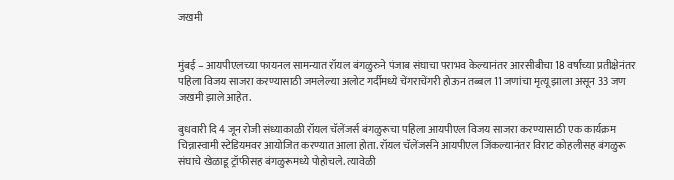जखमी


मुंबई – आयपीएलच्या फायनल सामन्यात रॉयल बंगळुरुने पंजाब संघाचा पराभव केल्यानंतर आरसीबीचा 18 वर्षांच्या प्रतीक्षेनंतर पहिला विजय साजरा करण्यासाठी जमलेल्या अलोट गर्दीमध्ये चेंगराचेंगरी होऊन तब्बल 11 जणांचा मृत्यू झाला असून 33 जण जखमी झाले आहेत.

बुधवारी दि 4 जून रोजी संध्याकाळी रॉयल चॅलेंजर्स बंगळुरूचा पहिला आयपीएल विजय साजरा करण्यासाठी एक कार्यक्रम चिन्नास्वामी स्टेडियमवर आयोजित करण्यात आला होता. रॉयल चॅलेंजर्सने आयपीएल जिंकल्यानंतर विराट कोहलीसह बंगळुरू संघाचे खेळाडू ट्रॉफीसह बंगळुरूमध्ये पोहोचले. त्यावेळी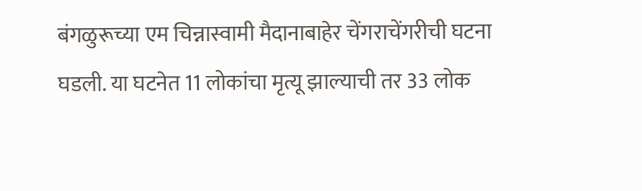बंगळुरूच्या एम चिन्नास्वामी मैदानाबाहेर चेंगराचेंगरीची घटना घडली. या घटनेत 11 लोकांचा मृत्यू झाल्याची तर 33 लोक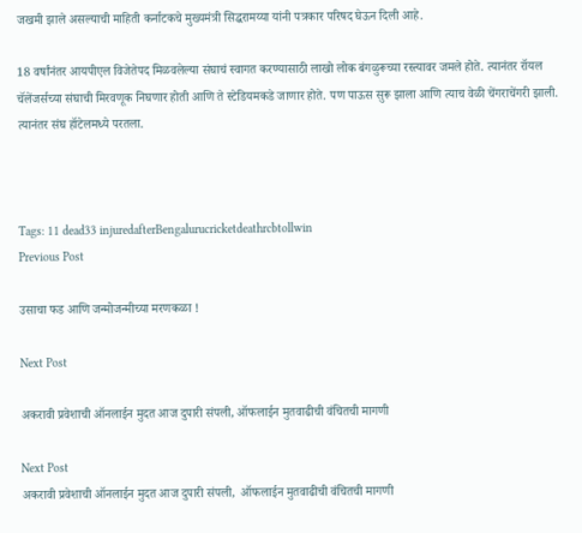जखमी झाले असल्याची माहिती कर्नाटकचे मुख्यमंत्री सिद्धरामय्या यांनी पत्रकार परिषद घेऊन दिली आहे.

18 वर्षांनंतर आयपीएल विजेतेपद मिळवलेल्या संघाचं स्वागत करण्यासाठी लाखो लोक बंगळुरूच्या रस्त्यावर जमले होते. त्यानंतर रॉयल चॅलेंजर्सच्या संघाची मिरवणूक निघणार होती आणि ते स्टेडियमकडे जाणार होते. पण पाऊस सुरू झाला आणि त्याच वेळी चेंगराचेंगरी झाली. त्यानंतर संघ हॉटेलमध्ये परतला.



Tags: 11 dead33 injuredafterBengalurucricketdeathrcbtollwin
Previous Post

उसाचा फड आणि जन्मोजन्मीच्या मरणकळा !

Next Post

अकरावी प्रवेशाची ऑनलाईन मुदत आज दुपारी संपली, ऑफलाईन मुतवाढीची वंचितची मागणी

Next Post
अकरावी प्रवेशाची ऑनलाईन मुदत आज दुपारी संपली,  ऑफलाईन मुतवाढीची वंचितची मागणी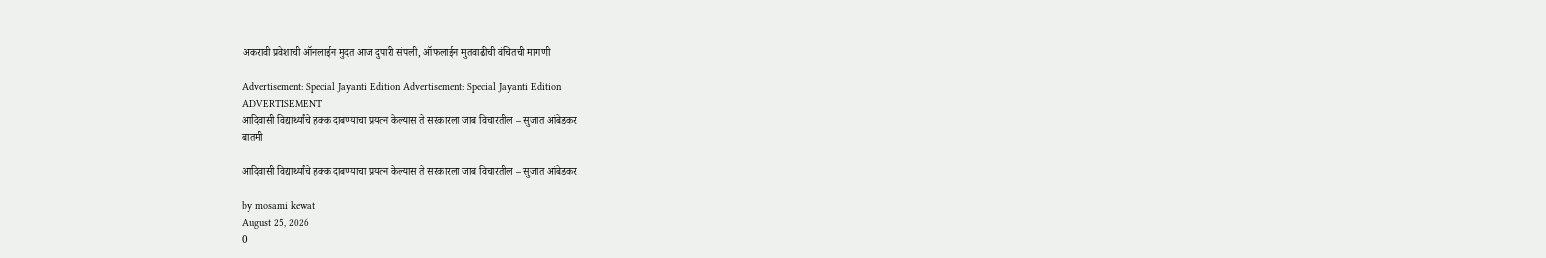अकरावी प्रवेशाची ऑनलाईन मुदत आज दुपारी संपली, ऑफलाईन मुतवाढीची वंचितची मागणी

Advertisement: Special Jayanti Edition Advertisement: Special Jayanti Edition
ADVERTISEMENT
आदिवासी विद्यार्थ्यांचे हक्क दाबण्याचा प्रयत्न केल्यास ते सरकारला जाब विचारतील – सुजात आंबेडकर
बातमी

आदिवासी विद्यार्थ्यांचे हक्क दाबण्याचा प्रयत्न केल्यास ते सरकारला जाब विचारतील – सुजात आंबेडकर

by mosami kewat
August 25, 2026
0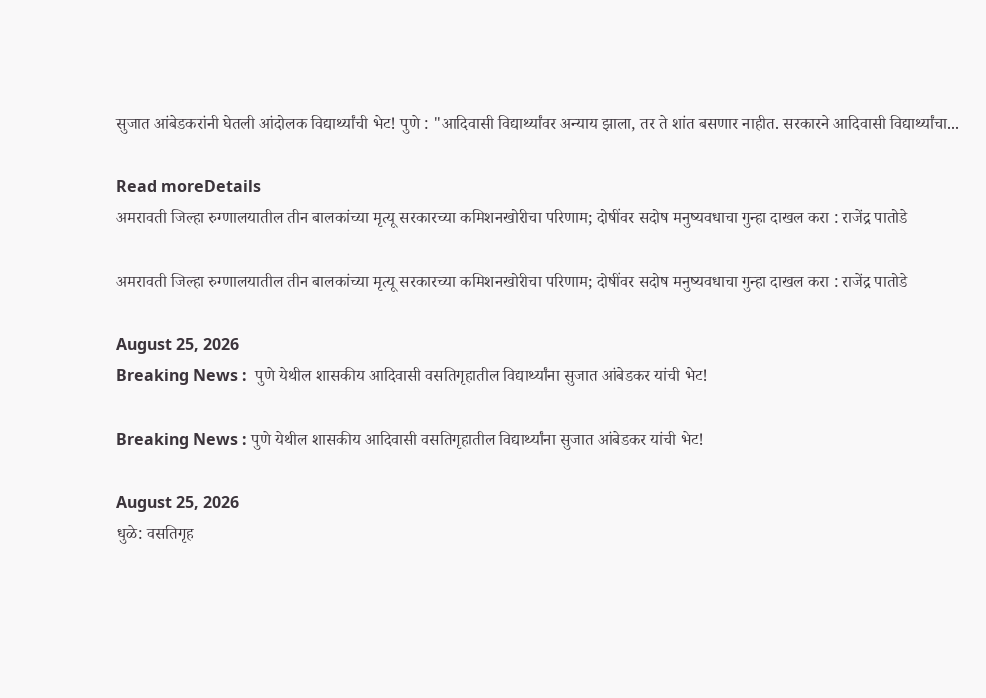सुजात आंबेडकरांनी घेतली आंदोलक विद्यार्थ्यांची भेट! पुणे : "आदिवासी विद्यार्थ्यांवर अन्याय झाला, तर ते शांत बसणार नाहीत. सरकारने आदिवासी विद्यार्थ्यांचा...

Read moreDetails
अमरावती जिल्हा रुग्णालयातील तीन बालकांच्या मृत्यू सरकारच्या कमिशनखोरीचा परिणाम; दोषींवर सदोष मनुष्यवधाचा गुन्हा दाखल करा : राजेंद्र पातोडे

अमरावती जिल्हा रुग्णालयातील तीन बालकांच्या मृत्यू सरकारच्या कमिशनखोरीचा परिणाम; दोषींवर सदोष मनुष्यवधाचा गुन्हा दाखल करा : राजेंद्र पातोडे

August 25, 2026
Breaking News :  पुणे येथील शासकीय आदिवासी वसतिगृहातील विद्यार्थ्यांना सुजात आंबेडकर यांची भेट!

Breaking News : पुणे येथील शासकीय आदिवासी वसतिगृहातील विद्यार्थ्यांना सुजात आंबेडकर यांची भेट!

August 25, 2026
धुळे: वसतिगृह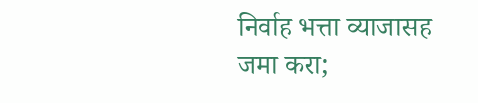निर्वाह भत्ता व्याजासह जमा करा;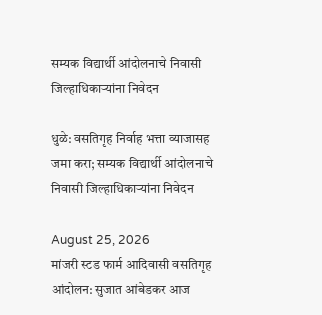सम्यक विद्यार्थी आंदोलनाचे निवासी जिल्हाधिकाऱ्यांना निवेदन

धुळे: वसतिगृह निर्वाह भत्ता व्याजासह जमा करा; सम्यक विद्यार्थी आंदोलनाचे निवासी जिल्हाधिकाऱ्यांना निवेदन

August 25, 2026
मांजरी स्टड फार्म आदिवासी वसतिगृह आंदोलन: सुजात आंबेडकर आज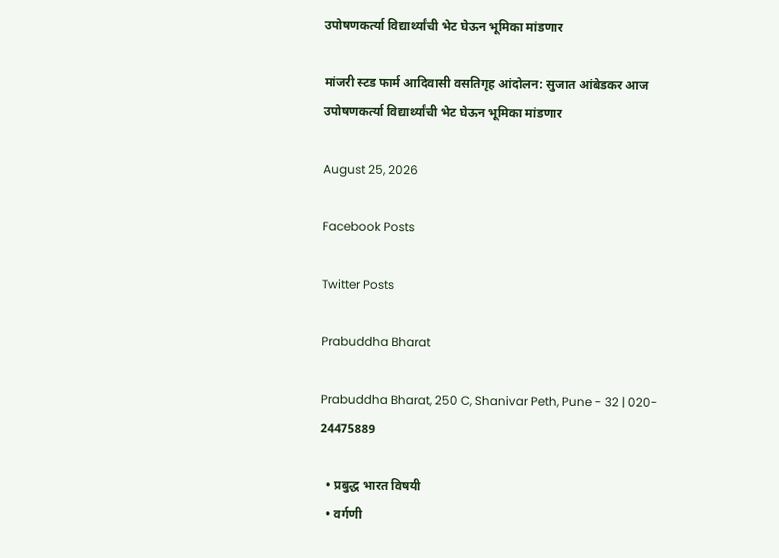उपोषणकर्त्या विद्यार्थ्यांची भेट घेऊन भूमिका मांडणार

मांजरी स्टड फार्म आदिवासी वसतिगृह आंदोलन: सुजात आंबेडकर आज उपोषणकर्त्या विद्यार्थ्यांची भेट घेऊन भूमिका मांडणार

August 25, 2026

Facebook Posts

Twitter Posts

Prabuddha Bharat

Prabuddha Bharat, 250 C, Shanivar Peth, Pune - 32 | 020- 24475889

  • प्रबुद्ध भारत विषयी
  • वर्गणी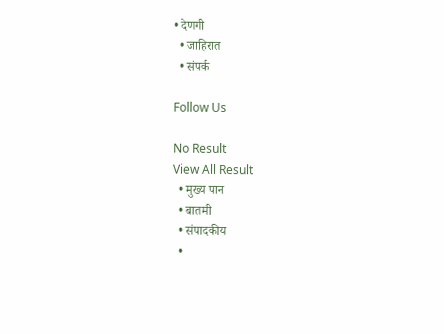• देणगी
  • जाहिरात
  • संपर्क

Follow Us

No Result
View All Result
  • मुख्य पान
  • बातमी
  • संपादकीय
  •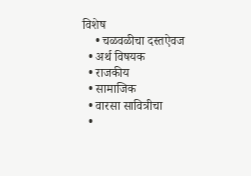विशेष
    • चळवळीचा दस्तऐवज
  • अर्थ विषयक
  • राजकीय
  • सामाजिक
  • वारसा सावित्रीचा
  •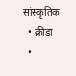सांस्कृतिक
  • क्रीडा
  •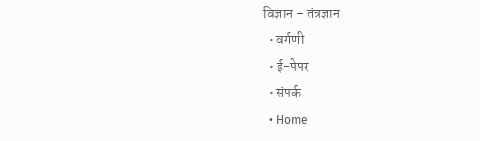विज्ञान – तंत्रज्ञान
  • वर्गणी
  • ई-पेपर
  • संपर्क
  • Home